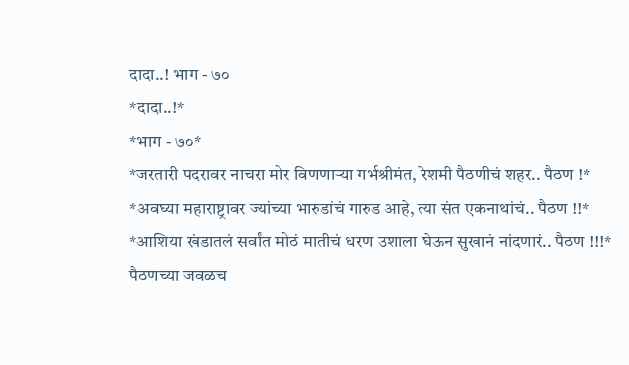दादा..! भाग - ७०
*दादा..!*
*भाग - ७०*
*जरतारी पदरावर नाचरा मोर विणणाऱ्या गर्भश्रीमंत, रेशमी पैठणीचं शहर.. पैठण !*
*अवघ्या महाराष्ट्रावर ज्यांच्या भारुडांचं गारुड आहे, त्या संत एकनाथांचं.. पैठण !!*
*आशिया खंडातलं सर्वांत मोठं मातीचं धरण उशाला घेऊन सुखानं नांदणारं.. पैठण !!!*
पैठणच्या जवळच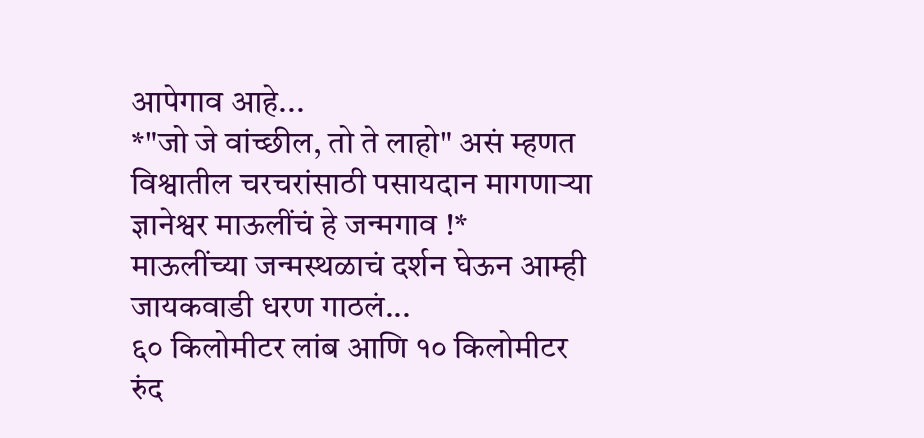आपेगाव आहे...
*"जो जे वांच्छील, तो ते लाहो" असं म्हणत विश्वातील चरचरांसाठी पसायदान मागणाऱ्या ज्ञानेश्वर माऊलींचं हे जन्मगाव !*
माऊलींच्या जन्मस्थळाचं दर्शन घेऊन आम्ही जायकवाडी धरण गाठलं...
६० किलोमीटर लांब आणि १० किलोमीटर रुंद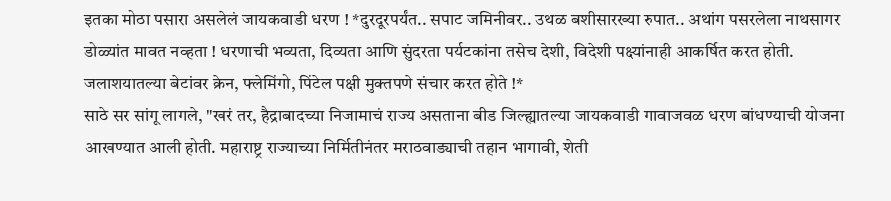इतका मोठा पसारा असलेलं जायकवाडी धरण ! *दुरदूरपर्यंत.. सपाट जमिनीवर.. उथळ बशीसारख्या रुपात.. अथांग पसरलेला नाथसागर डोळ्यांत मावत नव्हता ! धरणाची भव्यता, दिव्यता आणि सुंदरता पर्यटकांना तसेच देशी, विदेशी पक्ष्यांनाही आकर्षित करत होती. जलाशयातल्या बेटांवर क्रेन, फ्लेमिंगो, पिंटेल पक्षी मुक्तपणे संचार करत होते !*
साठे सर सांगू लागले, "खरं तर, हैद्राबादच्या निजामाचं राज्य असताना बीड जिल्ह्यातल्या जायकवाडी गावाजवळ धरण बांधण्याची योजना आखण्यात आली होती. महाराष्ट्र राज्याच्या निर्मितीनंतर मराठवाड्याची तहान भागावी, शेती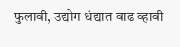फुलावी, उद्योग धंद्यात वाढ व्हावी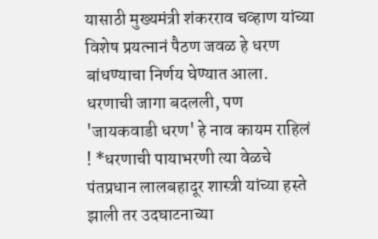यासाठी मुख्यमंत्री शंकरराव चव्हाण यांच्या विशेष प्रयत्नानं पैठण जवळ हे धरण बांधण्याचा निर्णय घेण्यात आला. धरणाची जागा बदलली, पण 'जायकवाडी धरण' हे नाव कायम राहिलं ! *धरणाची पायाभरणी त्या वेळचे पंतप्रधान लालबहादूर शास्त्री यांच्या हस्ते झाली तर उदघाटनाच्या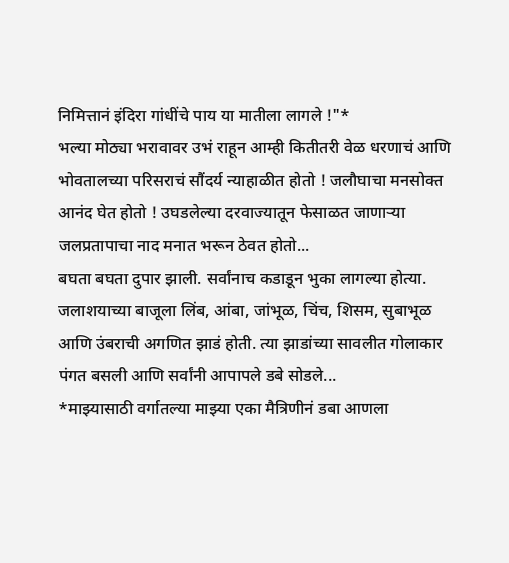निमित्तानं इंदिरा गांधींचे पाय या मातीला लागले !"*
भल्या मोठ्या भरावावर उभं राहून आम्ही कितीतरी वेळ धरणाचं आणि भोवतालच्या परिसराचं सौंदर्य न्याहाळीत होतो ! जलौघाचा मनसोक्त आनंद घेत होतो ! उघडलेल्या दरवाज्यातून फेसाळत जाणाऱ्या जलप्रतापाचा नाद मनात भरून ठेवत होतो...
बघता बघता दुपार झाली. सर्वांनाच कडाडून भुका लागल्या होत्या. जलाशयाच्या बाजूला लिंब, आंबा, जांभूळ, चिंच, शिसम, सुबाभूळ आणि उंबराची अगणित झाडं होती. त्या झाडांच्या सावलीत गोलाकार पंगत बसली आणि सर्वांनी आपापले डबे सोडले...
*माझ्यासाठी वर्गातल्या माझ्या एका मैत्रिणीनं डबा आणला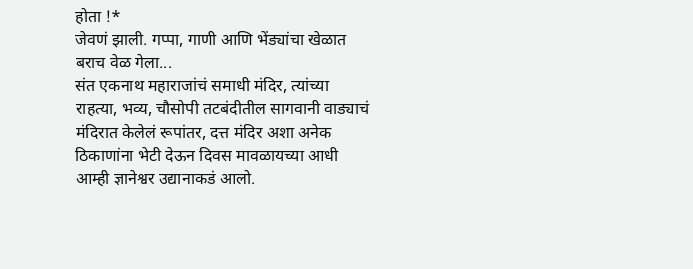होता !*
जेवणं झाली. गप्पा, गाणी आणि भेंड्यांचा खेळात बराच वेळ गेला...
संत एकनाथ महाराजांचं समाधी मंदिर, त्यांच्या राहत्या, भव्य, चौसोपी तटबंदीतील सागवानी वाड्याचं मंदिरात केलेलं रूपांतर, दत्त मंदिर अशा अनेक ठिकाणांना भेटी देऊन दिवस मावळायच्या आधी आम्ही ज्ञानेश्वर उद्यानाकडं आलो.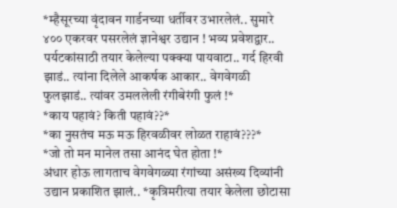*म्हैसूरच्या वृंदावन गार्डनच्या धर्तीवर उभारलेलं.. सुमारे ४०० एकरवर पसरलेलं ज्ञानेश्वर उद्यान ! भव्य प्रवेशद्वार.. पर्यटकांसाठी तयार केलेल्या पक्क्या पायवाटा.. गर्द हिरवी झाडं.. त्यांना दिलेले आकर्षक आकार.. वेगवेगळी फुलझाडं.. त्यांवर उमललेली रंगीबेरंगी फुलं !*
*काय पहावं? किती पहावं??*
*का नुसतंच मऊ मऊ हिरवळीवर लोळत राहावं???*
*जो तो मन मानेल तसा आनंद घेत होता !*
अंधार होऊ लागताच वेगवेगळ्या रंगांच्या असंख्य दिव्यांनी उद्यान प्रकाशित झालं.. *कृत्रिमरीत्या तयार केलेला छोटासा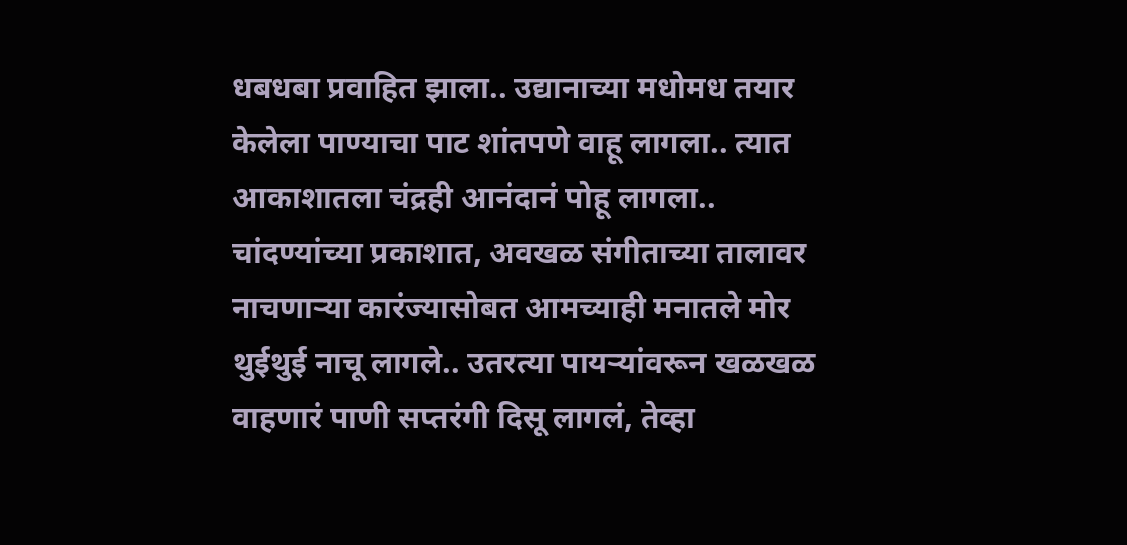धबधबा प्रवाहित झाला.. उद्यानाच्या मधोमध तयार केलेला पाण्याचा पाट शांतपणे वाहू लागला.. त्यात आकाशातला चंद्रही आनंदानं पोहू लागला.. चांदण्यांच्या प्रकाशात, अवखळ संगीताच्या तालावर नाचणाऱ्या कारंज्यासोबत आमच्याही मनातले मोर थुईथुई नाचू लागले.. उतरत्या पायऱ्यांवरून खळखळ वाहणारं पाणी सप्तरंगी दिसू लागलं, तेव्हा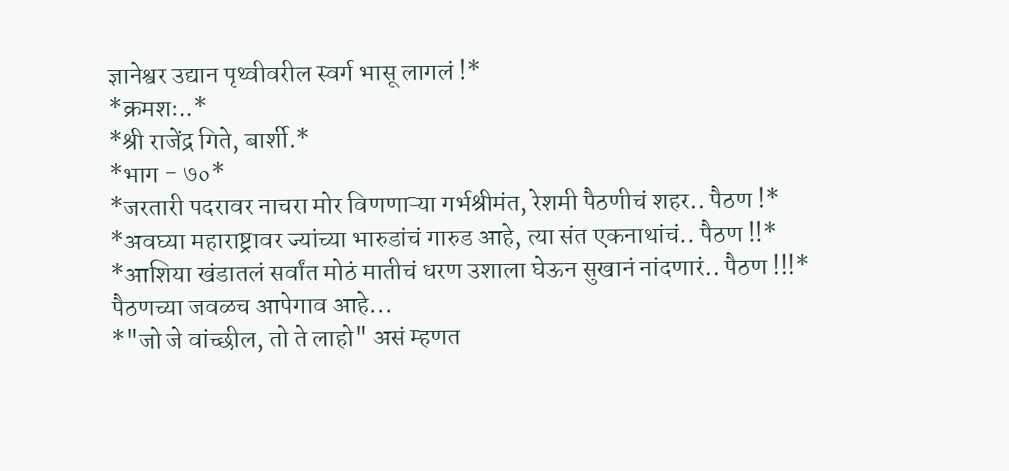ज्ञानेश्वर उद्यान पृथ्वीवरील स्वर्ग भासू लागलं !*
*क्रमशः..*
*श्री राजेंद्र गिते, बार्शी.*
*भाग - ७०*
*जरतारी पदरावर नाचरा मोर विणणाऱ्या गर्भश्रीमंत, रेशमी पैठणीचं शहर.. पैठण !*
*अवघ्या महाराष्ट्रावर ज्यांच्या भारुडांचं गारुड आहे, त्या संत एकनाथांचं.. पैठण !!*
*आशिया खंडातलं सर्वांत मोठं मातीचं धरण उशाला घेऊन सुखानं नांदणारं.. पैठण !!!*
पैठणच्या जवळच आपेगाव आहे...
*"जो जे वांच्छील, तो ते लाहो" असं म्हणत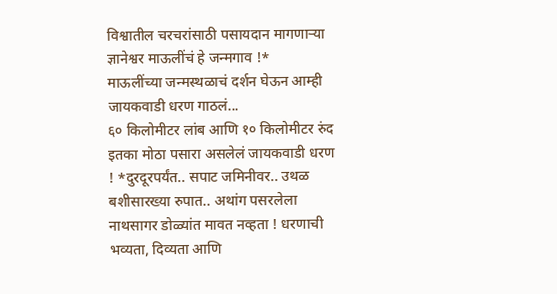विश्वातील चरचरांसाठी पसायदान मागणाऱ्या ज्ञानेश्वर माऊलींचं हे जन्मगाव !*
माऊलींच्या जन्मस्थळाचं दर्शन घेऊन आम्ही जायकवाडी धरण गाठलं...
६० किलोमीटर लांब आणि १० किलोमीटर रुंद इतका मोठा पसारा असलेलं जायकवाडी धरण ! *दुरदूरपर्यंत.. सपाट जमिनीवर.. उथळ बशीसारख्या रुपात.. अथांग पसरलेला नाथसागर डोळ्यांत मावत नव्हता ! धरणाची भव्यता, दिव्यता आणि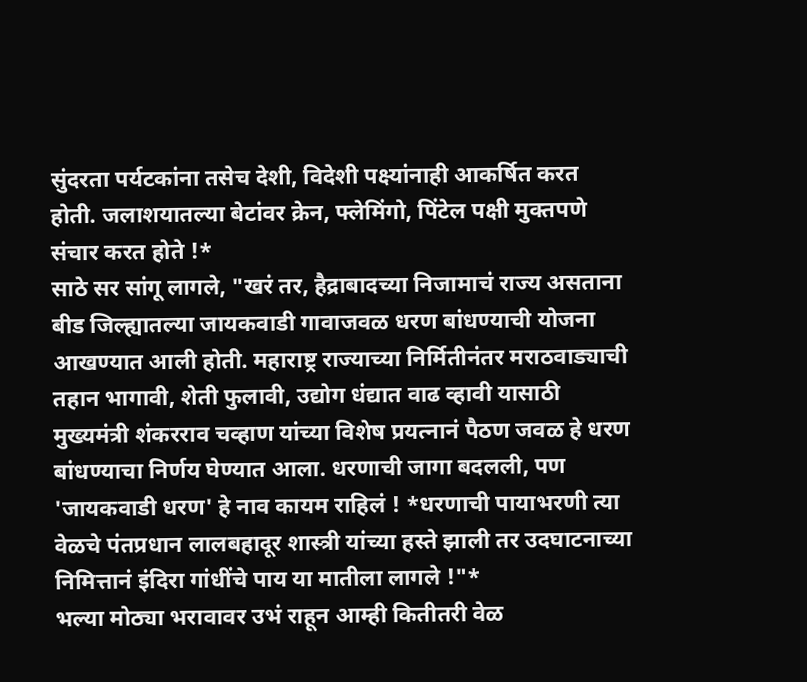सुंदरता पर्यटकांना तसेच देशी, विदेशी पक्ष्यांनाही आकर्षित करत होती. जलाशयातल्या बेटांवर क्रेन, फ्लेमिंगो, पिंटेल पक्षी मुक्तपणे संचार करत होते !*
साठे सर सांगू लागले, "खरं तर, हैद्राबादच्या निजामाचं राज्य असताना बीड जिल्ह्यातल्या जायकवाडी गावाजवळ धरण बांधण्याची योजना आखण्यात आली होती. महाराष्ट्र राज्याच्या निर्मितीनंतर मराठवाड्याची तहान भागावी, शेती फुलावी, उद्योग धंद्यात वाढ व्हावी यासाठी मुख्यमंत्री शंकरराव चव्हाण यांच्या विशेष प्रयत्नानं पैठण जवळ हे धरण बांधण्याचा निर्णय घेण्यात आला. धरणाची जागा बदलली, पण 'जायकवाडी धरण' हे नाव कायम राहिलं ! *धरणाची पायाभरणी त्या वेळचे पंतप्रधान लालबहादूर शास्त्री यांच्या हस्ते झाली तर उदघाटनाच्या निमित्तानं इंदिरा गांधींचे पाय या मातीला लागले !"*
भल्या मोठ्या भरावावर उभं राहून आम्ही कितीतरी वेळ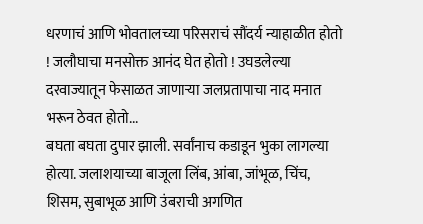धरणाचं आणि भोवतालच्या परिसराचं सौंदर्य न्याहाळीत होतो ! जलौघाचा मनसोक्त आनंद घेत होतो ! उघडलेल्या दरवाज्यातून फेसाळत जाणाऱ्या जलप्रतापाचा नाद मनात भरून ठेवत होतो...
बघता बघता दुपार झाली. सर्वांनाच कडाडून भुका लागल्या होत्या. जलाशयाच्या बाजूला लिंब, आंबा, जांभूळ, चिंच, शिसम, सुबाभूळ आणि उंबराची अगणित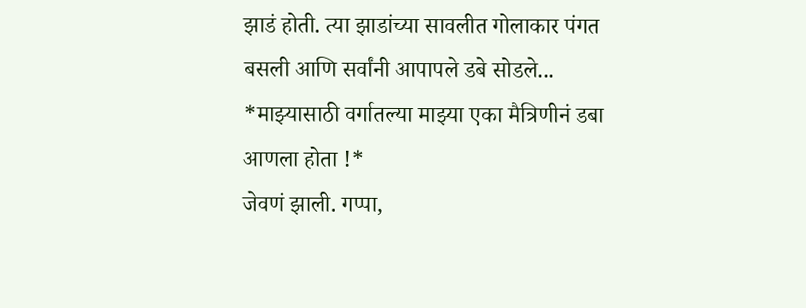झाडं होती. त्या झाडांच्या सावलीत गोलाकार पंगत बसली आणि सर्वांनी आपापले डबे सोडले...
*माझ्यासाठी वर्गातल्या माझ्या एका मैत्रिणीनं डबा आणला होता !*
जेवणं झाली. गप्पा,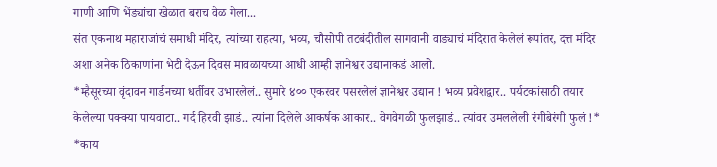गाणी आणि भेंड्यांचा खेळात बराच वेळ गेला...
संत एकनाथ महाराजांचं समाधी मंदिर, त्यांच्या राहत्या, भव्य, चौसोपी तटबंदीतील सागवानी वाड्याचं मंदिरात केलेलं रूपांतर, दत्त मंदिर अशा अनेक ठिकाणांना भेटी देऊन दिवस मावळायच्या आधी आम्ही ज्ञानेश्वर उद्यानाकडं आलो.
*म्हैसूरच्या वृंदावन गार्डनच्या धर्तीवर उभारलेलं.. सुमारे ४०० एकरवर पसरलेलं ज्ञानेश्वर उद्यान ! भव्य प्रवेशद्वार.. पर्यटकांसाठी तयार केलेल्या पक्क्या पायवाटा.. गर्द हिरवी झाडं.. त्यांना दिलेले आकर्षक आकार.. वेगवेगळी फुलझाडं.. त्यांवर उमललेली रंगीबेरंगी फुलं !*
*काय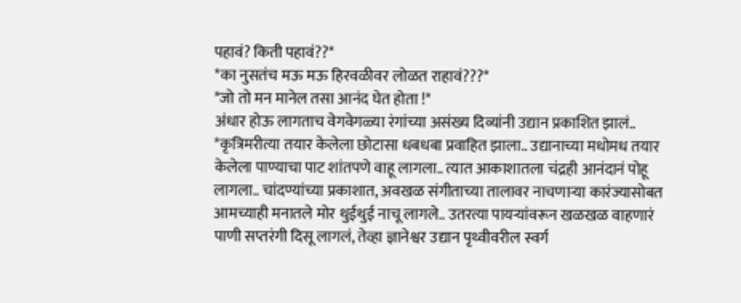पहावं? किती पहावं??*
*का नुसतंच मऊ मऊ हिरवळीवर लोळत राहावं???*
*जो तो मन मानेल तसा आनंद घेत होता !*
अंधार होऊ लागताच वेगवेगळ्या रंगांच्या असंख्य दिव्यांनी उद्यान प्रकाशित झालं.. *कृत्रिमरीत्या तयार केलेला छोटासा धबधबा प्रवाहित झाला.. उद्यानाच्या मधोमध तयार केलेला पाण्याचा पाट शांतपणे वाहू लागला.. त्यात आकाशातला चंद्रही आनंदानं पोहू लागला.. चांदण्यांच्या प्रकाशात, अवखळ संगीताच्या तालावर नाचणाऱ्या कारंज्यासोबत आमच्याही मनातले मोर थुईथुई नाचू लागले.. उतरत्या पायऱ्यांवरून खळखळ वाहणारं पाणी सप्तरंगी दिसू लागलं, तेव्हा ज्ञानेश्वर उद्यान पृथ्वीवरील स्वर्ग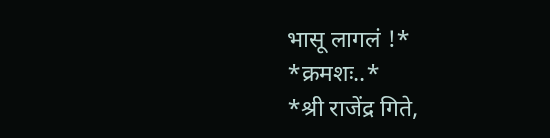भासू लागलं !*
*क्रमशः..*
*श्री राजेंद्र गिते,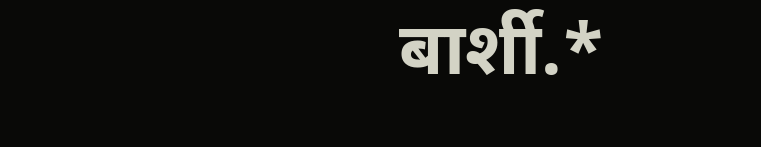बार्शी.*